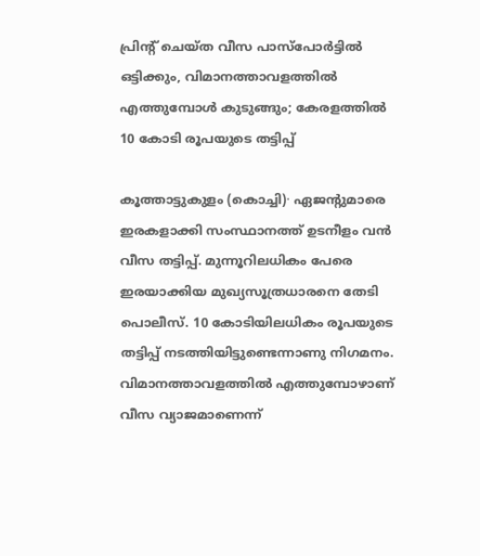പ്രിന്റ് ചെയ്ത വീസ പാസ്പോർട്ടിൽ ഒട്ടിക്കും, വിമാനത്താവളത്തിൽ എത്തുമ്പോൾ കുടുങ്ങും; കേരളത്തിൽ 10 കോടി രൂപയുടെ തട്ടിപ്പ്

കൂത്താട്ടുകുളം (കൊച്ചി)∙ ഏജന്റുമാരെ ഇരകളാക്കി സംസ്ഥാനത്ത് ഉടനീളം വൻ വീസ തട്ടിപ്പ്. മുന്നൂറിലധികം പേരെ ഇരയാക്കിയ മുഖ്യസൂത്രധാരനെ തേടി പൊലീസ്. 10 കോടിയിലധികം രൂപയുടെ തട്ടിപ്പ് നടത്തിയിട്ടുണ്ടെന്നാണു നിഗമനം. വിമാനത്താവളത്തിൽ എത്തുമ്പോഴാണ് വീസ വ്യാജമാണെന്ന്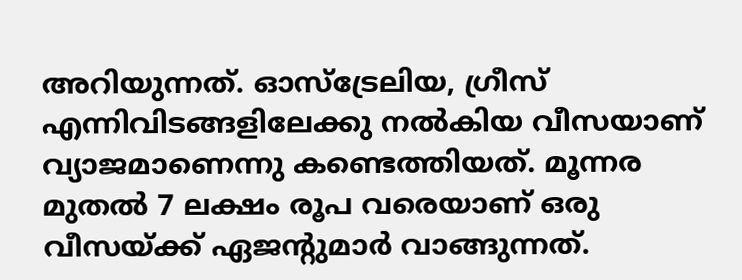അറിയുന്നത്. ഓസ്ട്രേലിയ, ഗ്രീസ് എന്നിവിടങ്ങളിലേക്കു നൽകിയ വീസയാണ് വ്യാജമാണെന്നു കണ്ടെത്തിയത്. മൂന്നര മുതൽ 7 ലക്ഷം രൂപ വരെയാണ് ഒരു വീസയ്ക്ക് ഏജന്റുമാർ വാങ്ങുന്നത്.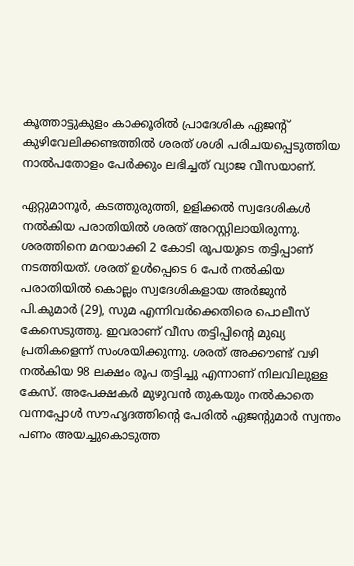കൂത്താട്ടുകുളം കാക്കൂരിൽ പ്രാദേശിക ഏജന്റ് കുഴിവേലിക്കണ്ടത്തിൽ ശരത് ശശി പരിചയപ്പെടുത്തിയ നാൽപതോളം പേർക്കും ലഭിച്ചത് വ്യാജ വീസയാണ്.

ഏറ്റുമാനൂർ, കടത്തുരുത്തി, ഉളിക്കൽ സ്വദേശികൾ നൽകിയ പരാതിയിൽ ശരത് അറസ്റ്റിലായിരുന്നു. ശരത്തിനെ മറയാക്കി 2 കോടി രൂപയുടെ തട്ടിപ്പാണ് നടത്തിയത്. ശരത് ഉൾപ്പെടെ 6 പേർ നൽകിയ പരാതിയിൽ കൊല്ലം സ്വദേശികളായ അർജുൻ പി.കുമാർ (29), സുമ എന്നിവർക്കെതിരെ പൊലീസ് കേസെടുത്തു. ഇവരാണ് വീസ തട്ടിപ്പിന്റെ മുഖ്യ പ്രതികളെന്ന് സംശയിക്കുന്നു. ശരത് അക്കൗണ്ട് വഴി നൽകിയ 98 ലക്ഷം രൂപ തട്ടിച്ചു എന്നാണ് നിലവിലുള്ള കേസ്. അപേക്ഷകർ മുഴുവൻ തുകയും നൽകാതെ വന്നപ്പോൾ സൗഹൃദത്തിന്റെ പേരിൽ ഏജന്റുമാർ സ്വന്തം പണം അയച്ചുകൊടുത്ത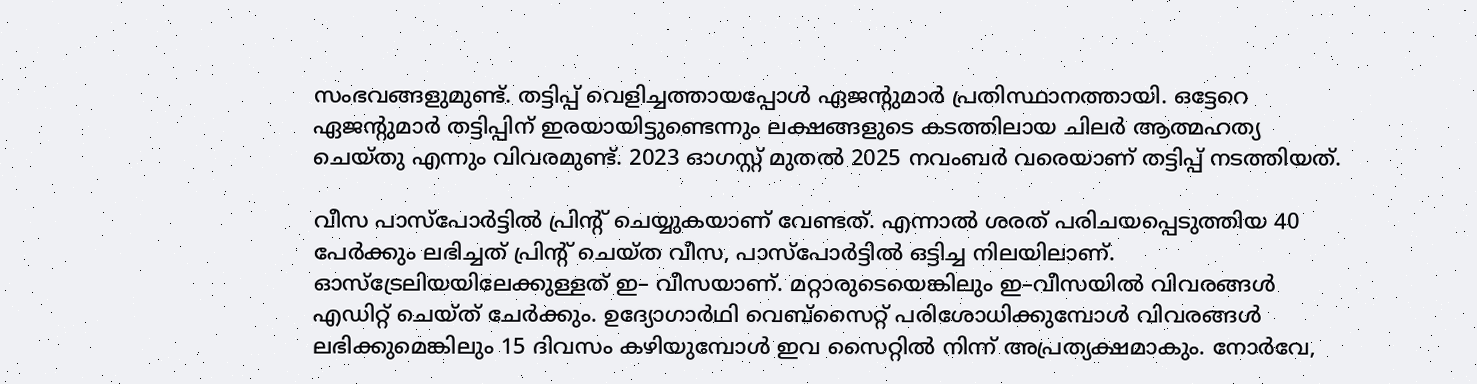സംഭവങ്ങളുമുണ്ട്. തട്ടിപ്പ് വെളിച്ചത്തായപ്പോൾ ഏജന്റുമാർ പ്രതിസ്ഥാനത്തായി. ഒട്ടേറെ ഏജന്റുമാർ തട്ടിപ്പിന് ഇരയായിട്ടുണ്ടെന്നും ലക്ഷങ്ങളുടെ കടത്തിലായ ചിലർ ആത്മഹത്യ ചെയ്തു എന്നും വിവരമുണ്ട്. 2023 ഓഗസ്റ്റ് മുതൽ 2025 നവംബർ വരെയാണ് തട്ടിപ്പ് നടത്തിയത്.

വീസ പാസ്പോർട്ടിൽ പ്രിന്റ് ചെയ്യുകയാണ് വേണ്ടത്. എന്നാൽ ശരത് പരിചയപ്പെടുത്തിയ 40 പേർക്കും ലഭിച്ചത് പ്രിന്റ് ചെയ്ത വീസ, പാസ്പോർട്ടിൽ ഒട്ടിച്ച നിലയിലാണ്. ഓസ്ട്രേലിയയിലേക്കുള്ളത് ഇ– വീസയാണ്. മറ്റാരുടെയെങ്കിലും ഇ–വീസയിൽ വിവരങ്ങൾ എഡിറ്റ് ചെയ്ത് ചേർക്കും. ഉദ്യോഗാർഥി വെബ്സൈറ്റ് പരിശോധിക്കുമ്പോൾ വിവരങ്ങൾ ലഭിക്കുമെങ്കിലും 15 ദിവസം കഴിയുമ്പോൾ ഇവ സൈറ്റിൽ നിന്ന് അപ്രത്യക്ഷമാകും. നോർവേ,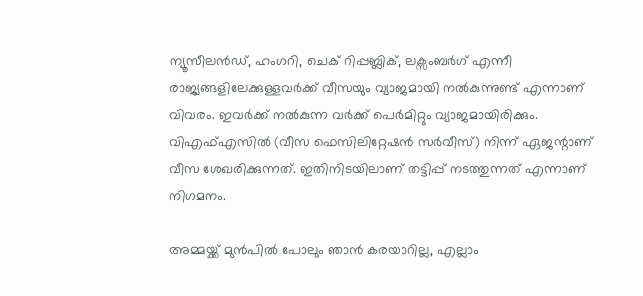ന്യൂസീലൻഡ്, ഹംഗറി, ചെക് റിപ്പബ്ലിക്, ലക്സംബർഗ് എന്നീ രാജ്യങ്ങളിലേക്കുള്ളവർക്ക് വീസയും വ്യാജമായി നൽകുന്നുണ്ട് എന്നാണ് വിവരം. ഇവർക്ക് നൽകുന്ന വർക്ക് പെർമിറ്റും വ്യാജമായിരിക്കും. വിഎഫ്എസിൽ (വീസ ഫെസിലിറ്റേഷൻ സർവീസ്) നിന്ന് ഏജന്റാണ് വീസ ശേഖരിക്കുന്നത്. ഇതിനിടയിലാണ് തട്ടിപ്പ് നടത്തുന്നത് എന്നാണ് നിഗമനം.

അമ്മയ്ക്ക് മുൻപിൽ പോലും ഞാൻ കരയാറില്ല, എല്ലാം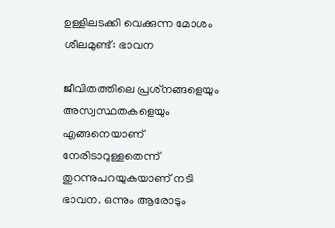ഉള്ളിലടക്കി വെക്കുന്ന മോശം ശീലമുണ്ട്: ഭാവന

ജീവിതത്തിലെ പ്രശ്‌നങ്ങളെയും അസ്വസ്ഥതകളെയും എങ്ങനെയാണ് നേരിടാറുള്ളതെന്ന് തുറന്നുപറയുകയാണ് നടി ഭാവന. ഒന്നും ആരോടും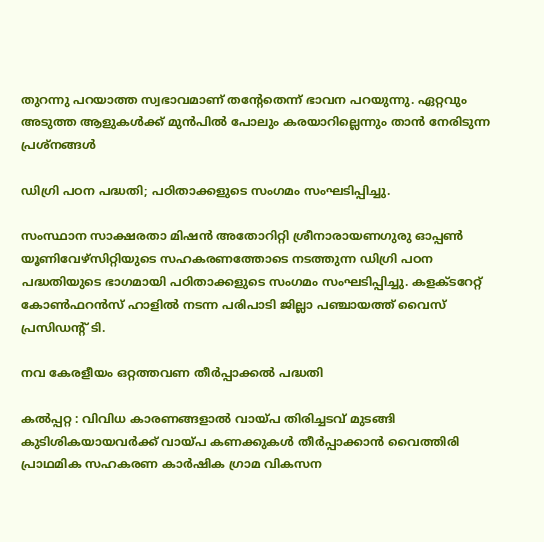തുറന്നു പറയാത്ത സ്വഭാവമാണ് തന്റേതെന്ന് ഭാവന പറയുന്നു. ഏറ്റവും അടുത്ത ആളുകൾക്ക് മുൻപിൽ പോലും കരയാറില്ലെന്നും താൻ നേരിടുന്ന പ്രശ്‌നങ്ങൾ

ഡിഗ്രി പഠന പദ്ധതി; പഠിതാക്കളുടെ സംഗമം സംഘടിപ്പിച്ചു.

സംസ്ഥാന സാക്ഷരതാ മിഷൻ അതോറിറ്റി ശ്രീനാരായണഗുരു ഓപ്പൺ യൂണിവേഴ്സിറ്റിയുടെ സഹകരണത്തോടെ നടത്തുന്ന ഡിഗ്രി പഠന പദ്ധതിയുടെ ഭാഗമായി പഠിതാക്കളുടെ സംഗമം സംഘടിപ്പിച്ചു. കളക്ടറേറ്റ് കോൺഫറൻസ് ഹാളിൽ നടന്ന പരിപാടി ജില്ലാ പഞ്ചായത്ത് വൈസ് പ്രസിഡന്റ് ടി.

നവ കേരളീയം ഒറ്റത്തവണ തീർപ്പാക്കൽ പദ്ധതി

കൽപ്പറ്റ : വിവിധ കാരണങ്ങളാൽ വായ്പ തിരിച്ചടവ് മുടങ്ങി കുടിശികയായവർക്ക് വായ്പ കണക്കുകൾ തീർപ്പാക്കാൻ വൈത്തിരി പ്രാഥമിക സഹകരണ കാർഷിക ഗ്രാമ വികസന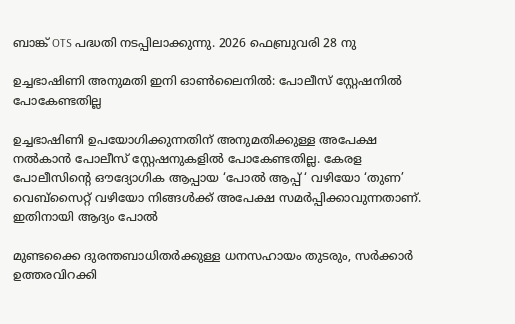ബാങ്ക് OTS പദ്ധതി നടപ്പിലാക്കുന്നു. 2026 ഫെബ്രുവരി 28 നു

ഉച്ചഭാഷിണി അനുമതി ഇനി ഓൺലൈനിൽ: പോലീസ് സ്റ്റേഷനിൽ പോകേണ്ടതില്ല

ഉച്ചഭാഷിണി ഉപയോഗിക്കുന്നതിന് അനുമതിക്കുള്ള അപേക്ഷ നൽകാൻ പോലീസ് സ്റ്റേഷനുകളിൽ പോകേണ്ടതില്ല. കേരള പോലീസിന്റെ ഔദ്യോഗിക ആപ്പായ ‘പോൽ ആപ്പ് ‘ വഴിയോ ‘തുണ’ വെബ്സൈറ്റ് വഴിയോ നിങ്ങൾക്ക് അപേക്ഷ സമർപ്പിക്കാവുന്നതാണ്. ഇതിനായി ആദ്യം പോൽ

മുണ്ടക്കൈ ദുരന്തബാധിതര്‍ക്കുള്ള ധനസഹായം തുടരും, സര്‍ക്കാര്‍ ഉത്തരവിറക്കി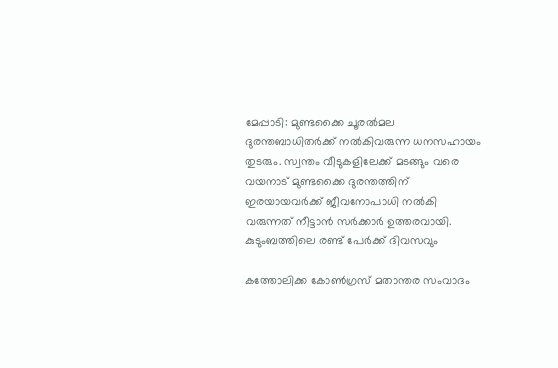മേപ്പാടി: മുണ്ടക്കൈ ചൂരല്‍മല ദുരന്തബാധിതര്‍ക്ക് നല്‍കിവരുന്ന ധനസഹായം തുടരും. സ്വന്തം വീടുകളിലേക്ക് മടങ്ങും വരെ വയനാട് മുണ്ടക്കൈ ദുരന്തത്തിന് ഇരയായവര്‍ക്ക് ജീവനോപാധി നല്‍കി വരുന്നത് നീട്ടാന്‍ സര്‍ക്കാര്‍ ഉത്തരവായി. കുടുംബത്തിലെ രണ്ട് പേര്‍ക്ക് ദിവസവും

കത്തോലിക്ക കോൺഗ്രസ് മതാന്തര സംവാദം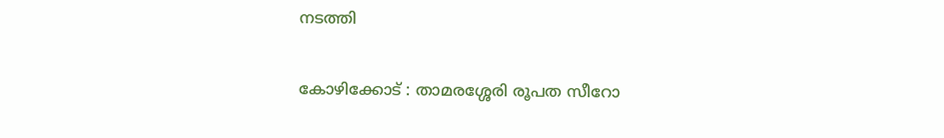നടത്തി

കോഴിക്കോട് : താമരശ്ശേരി രൂപത സീറോ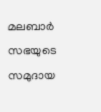മലബാർ സഭയുടെ സമുദായ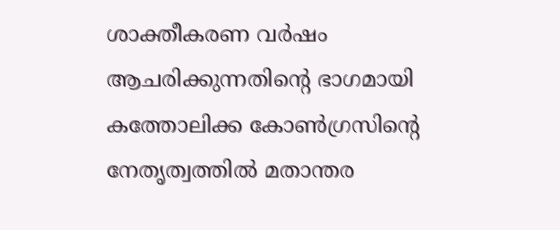ശാക്തീകരണ വർഷം ആചരിക്കുന്നതിൻ്റെ ഭാഗമായി കത്തോലിക്ക കോൺഗ്രസിൻ്റെ നേതൃത്വത്തിൽ മതാന്തര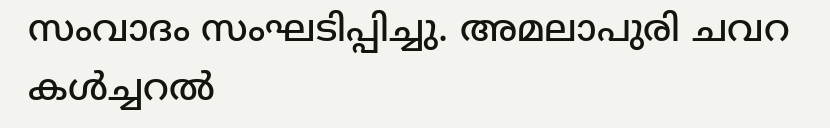സംവാദം സംഘടിപ്പിച്ചു. അമലാപുരി ചവറ കൾച്ചറൽ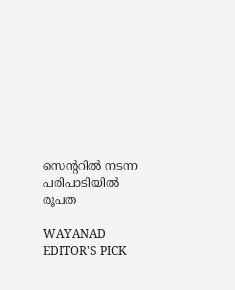സെൻ്ററിൽ നടന്ന പരിപാടിയിൽ രൂപത

WAYANAD EDITOR'S PICK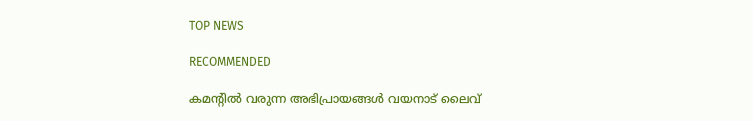TOP NEWS

RECOMMENDED

കമന്റിൽ വരുന്ന അഭിപ്രായങ്ങൾ വയനാട് ലൈവ്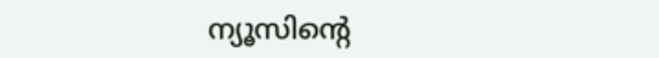ന്യൂസിന്റെ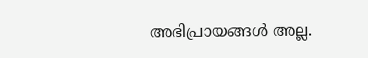അഭിപ്രായങ്ങൾ അല്ല.